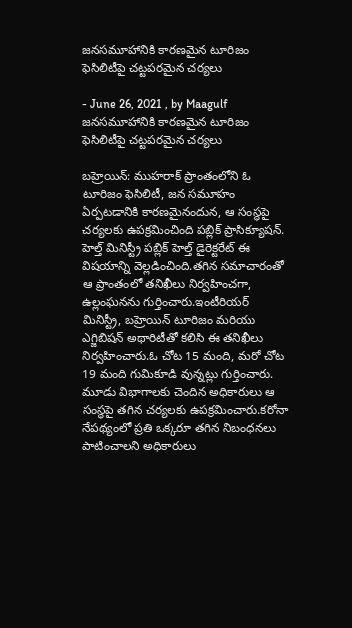జనసమూహానికి కారణమైన టూరిజం ఫెసిలిటీపై చట్టపరమైన చర్యలు

- June 26, 2021 , by Maagulf
జనసమూహానికి కారణమైన టూరిజం ఫెసిలిటీపై చట్టపరమైన చర్యలు

బహ్రెయిన్: ముహరాక్ ప్రాంతంలోని ఓ టూరిజం ఫెసిలిటీ, జన సమూహం ఏర్పటడానికి కారణమైనందున, ఆ సంస్థపై చర్యలకు ఉపక్రమించింది పబ్లిక్ ప్రాసిక్యూషన్. హెల్త్ మినిస్ట్రీ పబ్లిక్ హెల్త్ డైరెక్టరేట్ ఈ విషయాన్ని వెల్లడించింది.తగిన సమాచారంతో ఆ ప్రాంతంలో తనిఖీలు నిర్వహించగా, ఉల్లంఘనను గుర్తించారు.ఇంటీరియర్ మినిస్ట్రీ, బహ్రెయిన్ టూరిజం మరియు ఎగ్జిబిషన్ అథారిటీతో కలిసి ఈ తనిఖీలు నిర్వహించారు.ఓ చోట 15 మంది, మరో చోట 19 మంది గుమికూడి వున్నట్లు గుర్తించారు. మూడు విభాగాలకు చెందిన అధికారులు ఆ సంస్థపై తగిన చర్యలకు ఉపక్రమించారు.కరోనా నేపథ్యంలో ప్రతి ఒక్కరూ తగిన నిబంధనలు పాటించాలని అధికారులు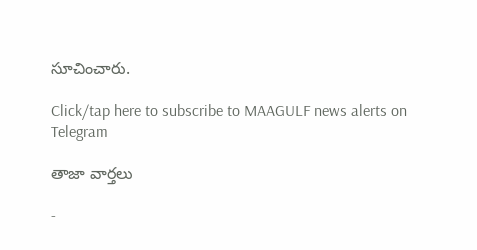సూచించారు.

Click/tap here to subscribe to MAAGULF news alerts on Telegram

తాజా వార్తలు

-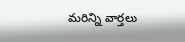మరిన్ని వార్తలు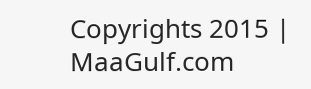Copyrights 2015 | MaaGulf.com